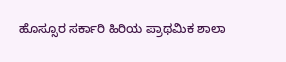ಹೊಸ್ಸೂರ ಸರ್ಕಾರಿ ಹಿರಿಯ ಪ್ರಾಥಮಿಕ ಶಾಲಾ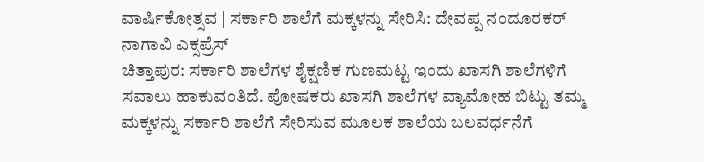ವಾರ್ಷಿಕೋತ್ಸವ | ಸರ್ಕಾರಿ ಶಾಲೆಗೆ ಮಕ್ಕಳನ್ನು ಸೇರಿಸಿ: ದೇವಪ್ಪ ನಂದೂರಕರ್
ನಾಗಾವಿ ಎಕ್ಸಪ್ರೆಸ್
ಚಿತ್ತಾಪುರ: ಸರ್ಕಾರಿ ಶಾಲೆಗಳ ಶೈಕ್ಷಣಿಕ ಗುಣಮಟ್ಟ ಇಂದು ಖಾಸಗಿ ಶಾಲೆಗಳಿಗೆ ಸವಾಲು ಹಾಕುವಂತಿದೆ. ಪೋಷಕರು ಖಾಸಗಿ ಶಾಲೆಗಳ ವ್ಯಾಮೋಹ ಬಿಟ್ಟು ತಮ್ಮ ಮಕ್ಕಳನ್ನು ಸರ್ಕಾರಿ ಶಾಲೆಗೆ ಸೇರಿಸುವ ಮೂಲಕ ಶಾಲೆಯ ಬಲವರ್ಧನೆಗೆ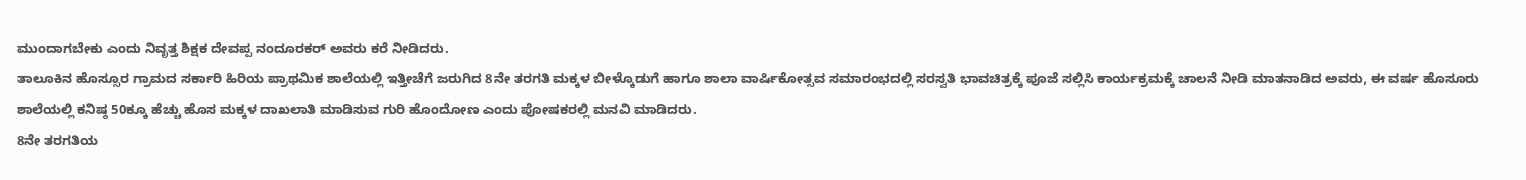ಮುಂದಾಗಬೇಕು ಎಂದು ನಿವೃತ್ತ ಶಿಕ್ಷಕ ದೇವಪ್ಪ ನಂದೂರಕರ್ ಅವರು ಕರೆ ನೀಡಿದರು.
ತಾಲೂಕಿನ ಹೊಸ್ಸೂರ ಗ್ರಾಮದ ಸರ್ಕಾರಿ ಹಿರಿಯ ಪ್ರಾಥಮಿಕ ಶಾಲೆಯಲ್ಲಿ ಇತ್ತೀಚೆಗೆ ಜರುಗಿದ 8ನೇ ತರಗತಿ ಮಕ್ಕಳ ಬೀಳ್ಕೊಡುಗೆ ಹಾಗೂ ಶಾಲಾ ವಾರ್ಷಿಕೋತ್ಸವ ಸಮಾರಂಭದಲ್ಲಿ ಸರಸ್ವತಿ ಭಾವಚಿತ್ರಕ್ಕೆ ಪೂಜೆ ಸಲ್ಲಿಸಿ ಕಾರ್ಯಕ್ರಮಕ್ಕೆ ಚಾಲನೆ ನೀಡಿ ಮಾತನಾಡಿದ ಅವರು, ಈ ವರ್ಷ ಹೊಸೂರು ಶಾಲೆಯಲ್ಲಿ ಕನಿಷ್ಠ 50ಕ್ಕೂ ಹೆಚ್ಚು ಹೊಸ ಮಕ್ಕಳ ದಾಖಲಾತಿ ಮಾಡಿಸುವ ಗುರಿ ಹೊಂದೋಣ ಎಂದು ಪೋಷಕರಲ್ಲಿ ಮನವಿ ಮಾಡಿದರು.
8ನೇ ತರಗತಿಯ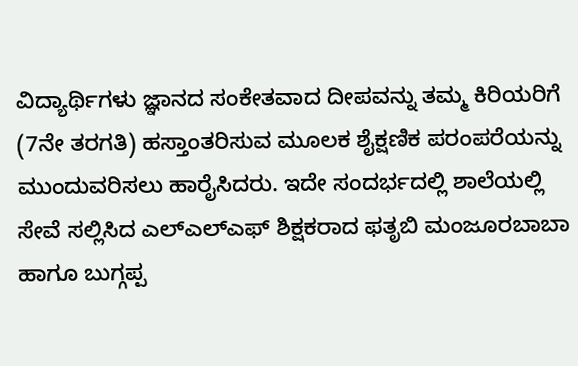ವಿದ್ಯಾರ್ಥಿಗಳು ಜ್ಞಾನದ ಸಂಕೇತವಾದ ದೀಪವನ್ನು ತಮ್ಮ ಕಿರಿಯರಿಗೆ (7ನೇ ತರಗತಿ) ಹಸ್ತಾಂತರಿಸುವ ಮೂಲಕ ಶೈಕ್ಷಣಿಕ ಪರಂಪರೆಯನ್ನು ಮುಂದುವರಿಸಲು ಹಾರೈಸಿದರು. ಇದೇ ಸಂದರ್ಭದಲ್ಲಿ ಶಾಲೆಯಲ್ಲಿ ಸೇವೆ ಸಲ್ಲಿಸಿದ ಎಲ್ಎಲ್ಎಫ್ ಶಿಕ್ಷಕರಾದ ಫತೃಬಿ ಮಂಜೂರಬಾಬಾ ಹಾಗೂ ಬುಗ್ಗಪ್ಪ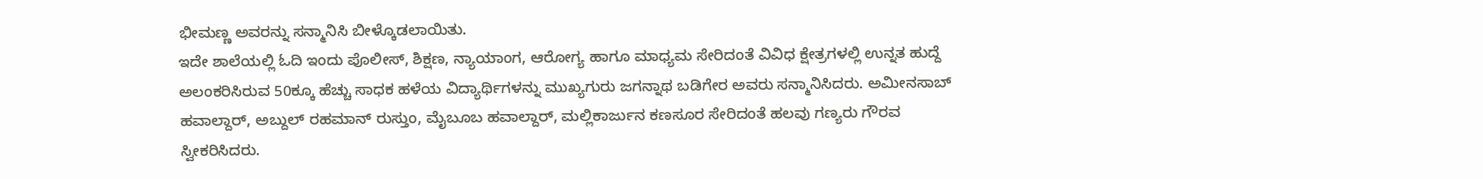ಭೀಮಣ್ಣ ಅವರನ್ನು ಸನ್ಮಾನಿಸಿ ಬೀಳ್ಕೊಡಲಾಯಿತು.
ಇದೇ ಶಾಲೆಯಲ್ಲಿ ಓದಿ ಇಂದು ಪೊಲೀಸ್, ಶಿಕ್ಷಣ, ನ್ಯಾಯಾಂಗ, ಆರೋಗ್ಯ ಹಾಗೂ ಮಾಧ್ಯಮ ಸೇರಿದಂತೆ ವಿವಿಧ ಕ್ಷೇತ್ರಗಳಲ್ಲಿ ಉನ್ನತ ಹುದ್ದೆ ಅಲಂಕರಿಸಿರುವ 50ಕ್ಕೂ ಹೆಚ್ಚು ಸಾಧಕ ಹಳೆಯ ವಿದ್ಯಾರ್ಥಿಗಳನ್ನು ಮುಖ್ಯಗುರು ಜಗನ್ನಾಥ ಬಡಿಗೇರ ಅವರು ಸನ್ಮಾನಿಸಿದರು. ಅಮೀನಸಾಬ್ ಹವಾಲ್ದಾರ್, ಅಬ್ದುಲ್ ರಹಮಾನ್ ರುಸ್ತುಂ, ಮೈಬೂಬ ಹವಾಲ್ದಾರ್, ಮಲ್ಲಿಕಾರ್ಜುನ ಕಣಸೂರ ಸೇರಿದಂತೆ ಹಲವು ಗಣ್ಯರು ಗೌರವ ಸ್ವೀಕರಿಸಿದರು.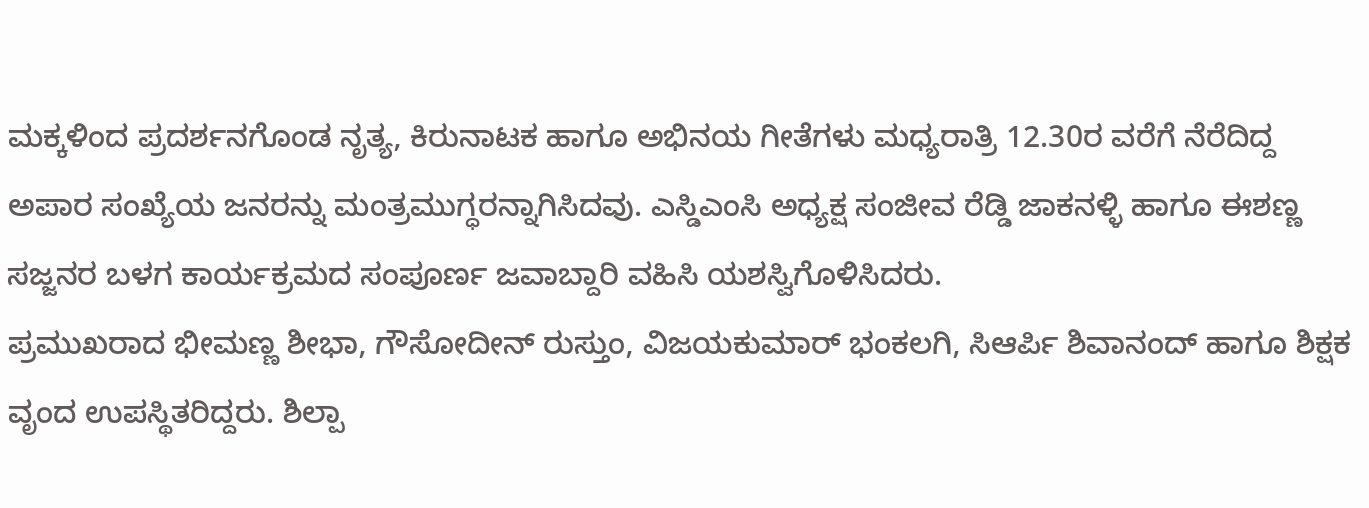ಮಕ್ಕಳಿಂದ ಪ್ರದರ್ಶನಗೊಂಡ ನೃತ್ಯ, ಕಿರುನಾಟಕ ಹಾಗೂ ಅಭಿನಯ ಗೀತೆಗಳು ಮಧ್ಯರಾತ್ರಿ 12.30ರ ವರೆಗೆ ನೆರೆದಿದ್ದ ಅಪಾರ ಸಂಖ್ಯೆಯ ಜನರನ್ನು ಮಂತ್ರಮುಗ್ಧರನ್ನಾಗಿಸಿದವು. ಎಸ್ಡಿಎಂಸಿ ಅಧ್ಯಕ್ಷ ಸಂಜೀವ ರೆಡ್ಡಿ ಜಾಕನಳ್ಳಿ ಹಾಗೂ ಈಶಣ್ಣ ಸಜ್ಜನರ ಬಳಗ ಕಾರ್ಯಕ್ರಮದ ಸಂಪೂರ್ಣ ಜವಾಬ್ದಾರಿ ವಹಿಸಿ ಯಶಸ್ವಿಗೊಳಿಸಿದರು.
ಪ್ರಮುಖರಾದ ಭೀಮಣ್ಣ ಶೀಭಾ, ಗೌಸೋದೀನ್ ರುಸ್ತುಂ, ವಿಜಯಕುಮಾರ್ ಭಂಕಲಗಿ, ಸಿಆರ್ಪಿ ಶಿವಾನಂದ್ ಹಾಗೂ ಶಿಕ್ಷಕ ವೃಂದ ಉಪಸ್ಥಿತರಿದ್ದರು. ಶಿಲ್ಪಾ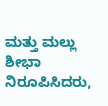ಮತ್ತು ಮಲ್ಲು ಶೀಭಾ ನಿರೂಪಿಸಿದರು,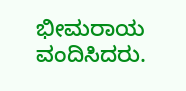ಭೀಮರಾಯ ವಂದಿಸಿದರು.